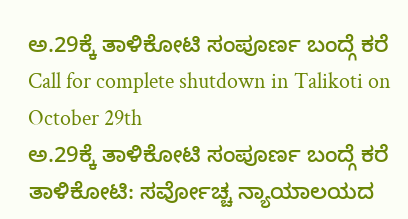ಅ.29ಕ್ಕೆ ತಾಳಿಕೋಟಿ ಸಂಪೂರ್ಣ ಬಂದ್ಗೆ ಕರೆ
Call for complete shutdown in Talikoti on October 29th
ಅ.29ಕ್ಕೆ ತಾಳಿಕೋಟಿ ಸಂಪೂರ್ಣ ಬಂದ್ಗೆ ಕರೆ
ತಾಳಿಕೋಟಿ: ಸರ್ವೋಚ್ಚ ನ್ಯಾಯಾಲಯದ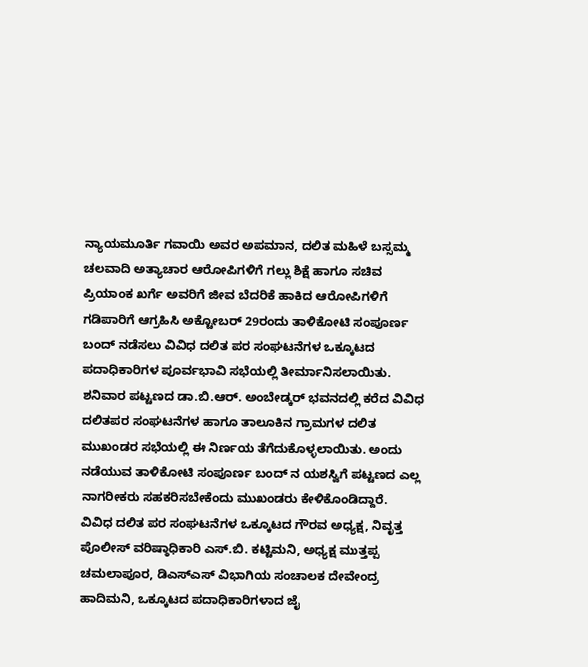ನ್ಯಾಯಮೂರ್ತಿ ಗವಾಯಿ ಅವರ ಅಪಮಾನ, ದಲಿತ ಮಹಿಳೆ ಬಸ್ಸಮ್ಮ ಚಲವಾದಿ ಅತ್ಯಾಚಾರ ಆರೋಪಿಗಳಿಗೆ ಗಲ್ಲು ಶಿಕ್ಷೆ ಹಾಗೂ ಸಚಿವ ಪ್ರಿಯಾಂಕ ಖರ್ಗೆ ಅವರಿಗೆ ಜೀವ ಬೆದರಿಕೆ ಹಾಕಿದ ಆರೋಪಿಗಳಿಗೆ ಗಡಿಪಾರಿಗೆ ಆಗ್ರಹಿಸಿ ಅಕ್ಟೋಬರ್ 29ರಂದು ತಾಳಿಕೋಟಿ ಸಂಪೂರ್ಣ ಬಂದ್ ನಡೆಸಲು ವಿವಿಧ ದಲಿತ ಪರ ಸಂಘಟನೆಗಳ ಒಕ್ಕೂಟದ ಪದಾಧಿಕಾರಿಗಳ ಪೂರ್ವಭಾವಿ ಸಭೆಯಲ್ಲಿ ತೀರ್ಮಾನಿಸಲಾಯಿತು. ಶನಿವಾರ ಪಟ್ಟಣದ ಡಾ.ಬಿ.ಆರ್. ಅಂಬೇಡ್ಕರ್ ಭವನದಲ್ಲಿ ಕರೆದ ವಿವಿಧ ದಲಿತಪರ ಸಂಘಟನೆಗಳ ಹಾಗೂ ತಾಲೂಕಿನ ಗ್ರಾಮಗಳ ದಲಿತ ಮುಖಂಡರ ಸಭೆಯಲ್ಲಿ ಈ ನಿರ್ಣಯ ತೆಗೆದುಕೊಳ್ಳಲಾಯಿತು. ಅಂದು ನಡೆಯುವ ತಾಳಿಕೋಟಿ ಸಂಪೂರ್ಣ ಬಂದ್ ನ ಯಶಸ್ವಿಗೆ ಪಟ್ಟಣದ ಎಲ್ಲ ನಾಗರೀಕರು ಸಹಕರಿಸಬೇಕೆಂದು ಮುಖಂಡರು ಕೇಳಿಕೊಂಡಿದ್ದಾರೆ.
ವಿವಿಧ ದಲಿತ ಪರ ಸಂಘಟನೆಗಳ ಒಕ್ಕೂಟದ ಗೌರವ ಅಧ್ಯಕ್ಷ, ನಿವೃತ್ತ ಪೊಲೀಸ್ ವರಿಷ್ಠಾಧಿಕಾರಿ ಎಸ್.ಬಿ. ಕಟ್ಟಿಮನಿ, ಅಧ್ಯಕ್ಷ ಮುತ್ತಪ್ಪ ಚಮಲಾಪೂರ, ಡಿಎಸ್ಎಸ್ ವಿಭಾಗಿಯ ಸಂಚಾಲಕ ದೇವೇಂದ್ರ ಹಾದಿಮನಿ, ಒಕ್ಕೂಟದ ಪದಾಧಿಕಾರಿಗಳಾದ ಜೈ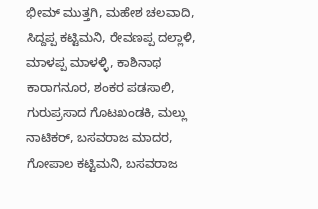ಭೀಮ್ ಮುತ್ತಗಿ, ಮಹೇಶ ಚಲವಾದಿ, ಸಿದ್ದಪ್ಪ ಕಟ್ಟಿಮನಿ, ರೇವಣಪ್ಪ ದಲ್ಲಾಳಿ, ಮಾಳಪ್ಪ ಮಾಳಳ್ಳಿ, ಕಾಶಿನಾಥ ಕಾರಾಗನೂರ, ಶಂಕರ ಪಡಸಾಲಿ, ಗುರುಪ್ರಸಾದ ಗೊಟಖಂಡಕಿ, ಮಲ್ಲು ನಾಟಿಕರ್, ಬಸವರಾಜ ಮಾದರ, ಗೋಪಾಲ ಕಟ್ಟಿಮನಿ, ಬಸವರಾಜ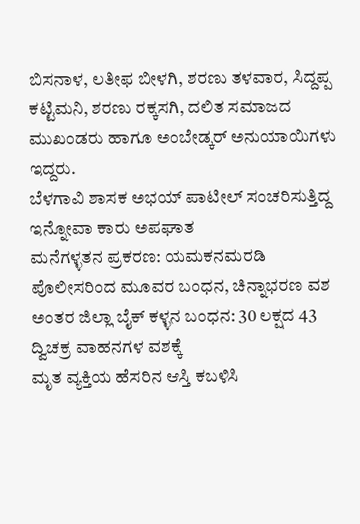ಬಿಸನಾಳ, ಲತೀಫ ಬೀಳಗಿ, ಶರಣು ತಳವಾರ, ಸಿದ್ದಪ್ಪ ಕಟ್ಟಿಮನಿ, ಶರಣು ರಕ್ಕಸಗಿ, ದಲಿತ ಸಮಾಜದ ಮುಖಂಡರು ಹಾಗೂ ಅಂಬೇಡ್ಕರ್ ಅನುಯಾಯಿಗಳು ಇದ್ದರು.
ಬೆಳಗಾವಿ ಶಾಸಕ ಅಭಯ್ ಪಾಟೀಲ್ ಸಂಚರಿಸುತ್ತಿದ್ದ ಇನ್ನೋವಾ ಕಾರು ಅಪಘಾತ
ಮನೆಗಳ್ಳತನ ಪ್ರಕರಣ: ಯಮಕನಮರಡಿ ಪೊಲೀಸರಿಂದ ಮೂವರ ಬಂಧನ, ಚಿನ್ನಾಭರಣ ವಶ
ಅಂತರ ಜಿಲ್ಲಾ ಬೈಕ್ ಕಳ್ಳನ ಬಂಧನ: 30 ಲಕ್ಷದ 43 ದ್ವಿಚಕ್ರ ವಾಹನಗಳ ವಶಕ್ಕೆ
ಮೃತ ವ್ಯಕ್ತಿಯ ಹೆಸರಿನ ಆಸ್ತಿ ಕಬಳಿಸಿ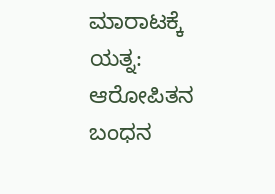ಮಾರಾಟಕ್ಕೆ ಯತ್ನ: ಆರೋಪಿತನ ಬಂಧನ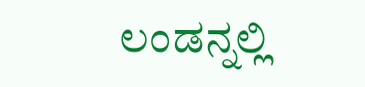ಲಂಡನ್ನಲ್ಲಿ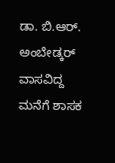ಡಾ. ಬಿ.ಆರ್. ಅಂಬೇಡ್ಕರ್ ವಾಸವಿದ್ದ ಮನೆಗೆ ಶಾಸಕ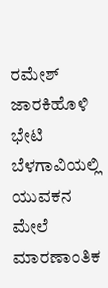ರಮೇಶ್ ಜಾರಕಿಹೊಳಿ ಭೇಟಿ
ಬೆಳಗಾವಿಯಲ್ಲಿ ಯುವಕನ ಮೇಲೆ ಮಾರಣಾಂತಿಕ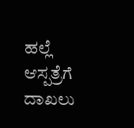ಹಲ್ಲೆ ಆಸ್ಪತ್ರೆಗೆ ದಾಖಲು